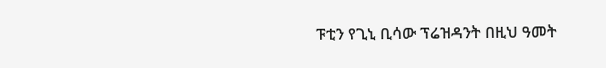ፑቲን የጊኒ ቢሳው ፕሬዝዳንት በዚህ ዓመት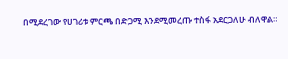በሚደረገው የሀገሪቱ ምርጫ በድጋሚ እንደሚመረጡ ተስፋ አደርጋለሁ ብለዋል።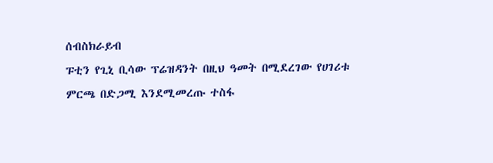ሰብስክራይብ
ፑቲን የጊኒ ቢሳው ፕሬዝዳንት በዚህ ዓመት በሚደረገው የሀገሪቱ ምርጫ በድጋሚ እንደሚመረጡ ተስፋ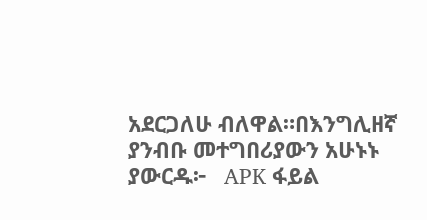አደርጋለሁ ብለዋል።በእንግሊዘኛ ያንብቡ መተግበሪያውን አሁኑኑ ያውርዱ፦   APK ፋይል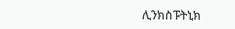ሊንክስፑትኒክ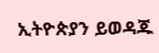ኢትዮጵያን ይወዳጁ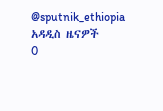@sputnik_ethiopia
አዳዲስ ዜናዎች
0